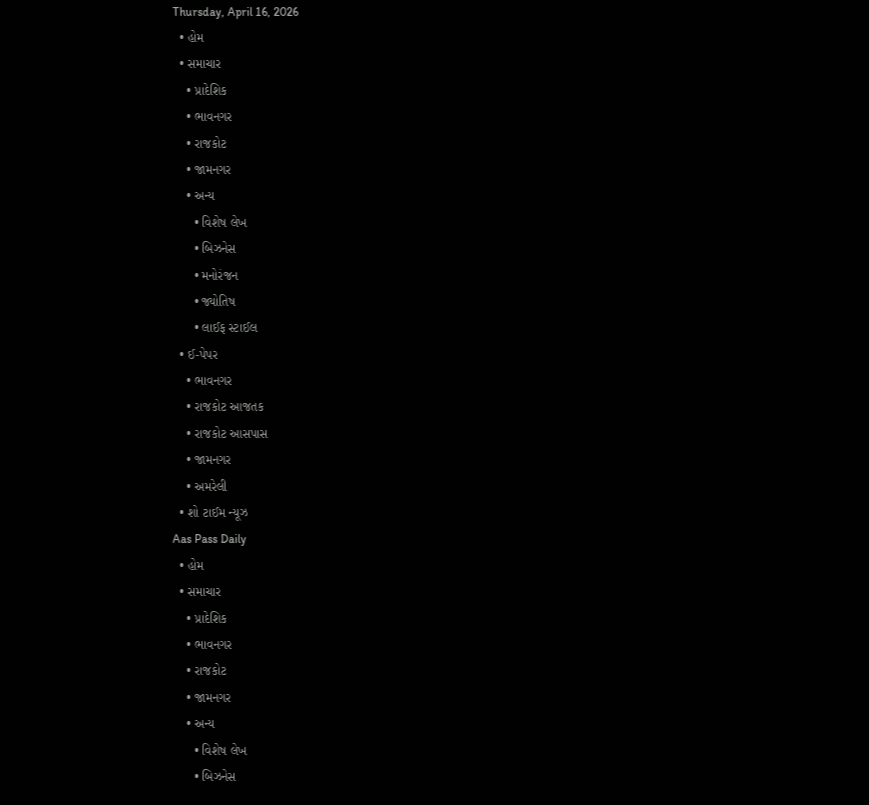Thursday, April 16, 2026
  • હોમ
  • સમાચાર
    • પ્રાદેશિક
    • ભાવનગર
    • રાજકોટ
    • જામનગર
    • અન્ય
      • વિશેષ લેખ
      • બિઝનેસ
      • મનોરંજન
      • જ્યોતિષ
      • લાઈફ સ્ટાઈલ
  • ઈ-પેપર
    • ભાવનગર
    • રાજકોટ આજતક
    • રાજકોટ આસપાસ
    • જામનગર
    • અમરેલી
  • શો ટાઈમ ન્યૂઝ
Aas Pass Daily
  • હોમ
  • સમાચાર
    • પ્રાદેશિક
    • ભાવનગર
    • રાજકોટ
    • જામનગર
    • અન્ય
      • વિશેષ લેખ
      • બિઝનેસ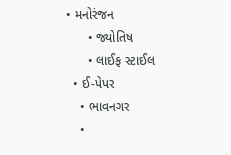• મનોરંજન
      • જ્યોતિષ
      • લાઈફ સ્ટાઈલ
  • ઈ-પેપર
    • ભાવનગર
    •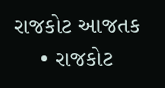રાજકોટ આજતક
    • રાજકોટ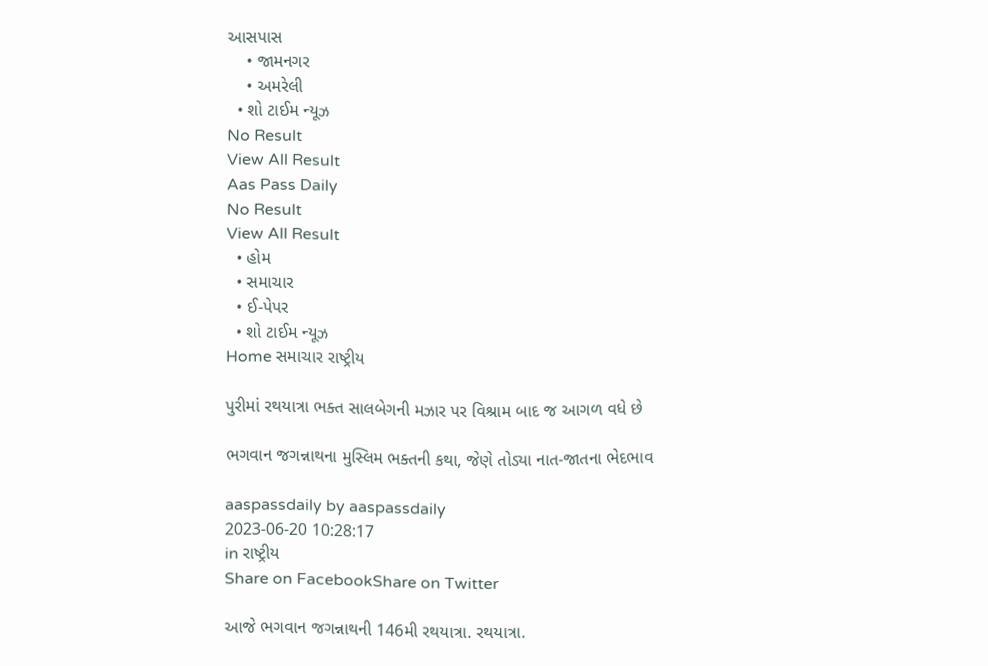આસપાસ
    • જામનગર
    • અમરેલી
  • શો ટાઈમ ન્યૂઝ
No Result
View All Result
Aas Pass Daily
No Result
View All Result
  • હોમ
  • સમાચાર
  • ઈ-પેપર
  • શો ટાઈમ ન્યૂઝ
Home સમાચાર રાષ્ટ્રીય

પુરીમાં રથયાત્રા ભક્ત સાલબેગની મઝાર પર વિશ્રામ બાદ જ આગળ વધે છે

ભગવાન જગન્નાથના મુસ્લિમ ભક્તની કથા, જેણે તોડ્યા નાત-જાતના ભેદભાવ

aaspassdaily by aaspassdaily
2023-06-20 10:28:17
in રાષ્ટ્રીય
Share on FacebookShare on Twitter

આજે ભગવાન જગન્નાથની 146મી રથયાત્રા. રથયાત્રા.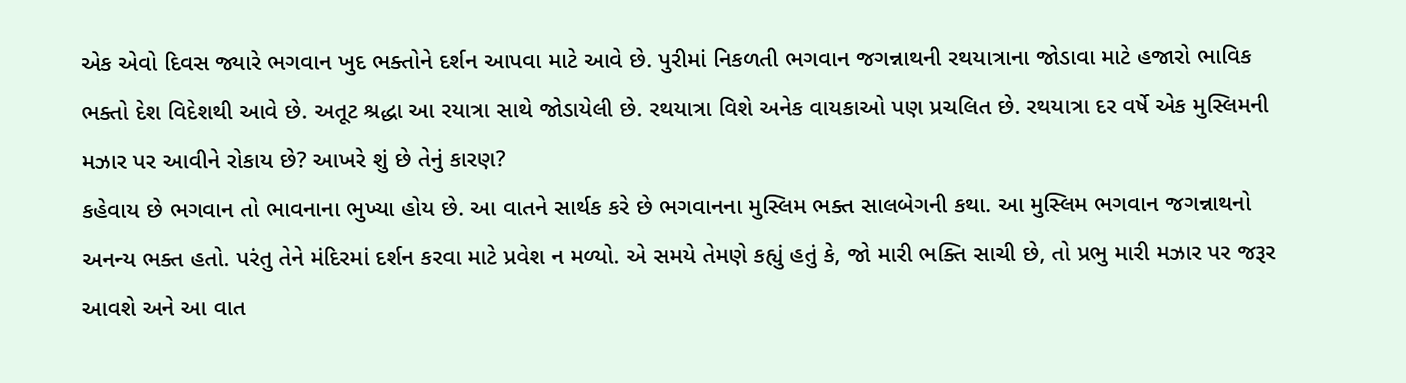એક એવો દિવસ જ્યારે ભગવાન ખુદ ભક્તોને દર્શન આપવા માટે આવે છે. પુરીમાં નિકળતી ભગવાન જગન્નાથની રથયાત્રાના જોડાવા માટે હજારો ભાવિક ભક્તો દેશ વિદેશથી આવે છે. અતૂટ શ્રદ્ધા આ રયાત્રા સાથે જોડાયેલી છે. રથયાત્રા વિશે અનેક વાયકાઓ પણ પ્રચલિત છે. રથયાત્રા દર વર્ષે એક મુસ્લિમની મઝાર પર આવીને રોકાય છે? આખરે શું છે તેનું કારણ?
કહેવાય છે ભગવાન તો ભાવનાના ભુખ્યા હોય છે. આ વાતને સાર્થક કરે છે ભગવાનના મુસ્લિમ ભક્ત સાલબેગની કથા. આ મુસ્લિમ ભગવાન જગન્નાથનો અનન્ય ભક્ત હતો. પરંતુ તેને મંદિરમાં દર્શન કરવા માટે પ્રવેશ ન મળ્યો. એ સમયે તેમણે કહ્યું હતું કે, જો મારી ભક્તિ સાચી છે, તો પ્રભુ મારી મઝાર પર જરૂર આવશે અને આ વાત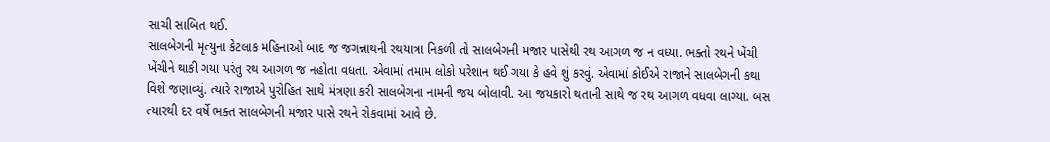સાચી સાબિત થઈ.
સાલબેગની મૃત્યુના કેટલાક મહિનાઓ બાદ જ જગન્નાથની રથયાત્રા નિકળી તો સાલબેગની મજાર પાસેથી રથ આગળ જ ન વધ્યા. ભક્તો રથને ખેંચી ખેંચીને થાકી ગયા પરંતુ રથ આગળ જ નહોતા વધતા. એવામાં તમામ લોકો પરેશાન થઈ ગયા કે હવે શું કરવું. એવામાં કોઈએ રાજાને સાલબેગની કથા વિશે જણાવ્યું. ત્યારે રાજાએ પુરોહિત સાથે મંત્રણા કરી સાલબેગના નામની જય બોલાવી. આ જયકારો થતાની સાથે જ રથ આગળ વધવા લાગ્યા. બસ ત્યારથી દર વર્ષે ભક્ત સાલબેગની મજાર પાસે રથને રોકવામાં આવે છે.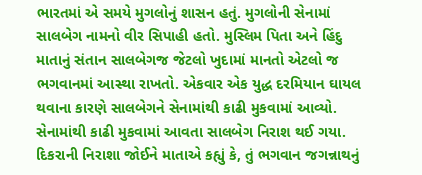ભારતમાં એ સમયે મુગલોનું શાસન હતું. મુગલોની સેનામાં સાલબેગ નામનો વીર સિપાહી હતો. મુસ્લિમ પિતા અને હિંદુ માતાનું સંતાન સાલબેગજ જેટલો ખુદામાં માનતો એટલો જ ભગવાનમાં આસ્થા રાખતો. એકવાર એક યુદ્ધ દરમિયાન ઘાયલ થવાના કારણે સાલબેગને સેનામાંથી કાઢી મુકવામાં આવ્યો. સેનામાંથી કાઢી મુકવામાં આવતા સાલબેગ નિરાશ થઈ ગયા. દિકરાની નિરાશા જોઈને માતાએ કહ્યું કે, તું ભગવાન જગન્નાથનું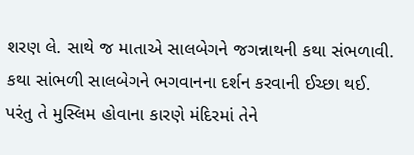શરણ લે. સાથે જ માતાએ સાલબેગને જગન્નાથની કથા સંભળાવી. કથા સાંભળી સાલબેગને ભગવાનના દર્શન કરવાની ઈચ્છા થઈ. પરંતુ તે મુસ્લિમ હોવાના કારણે મંદિરમાં તેને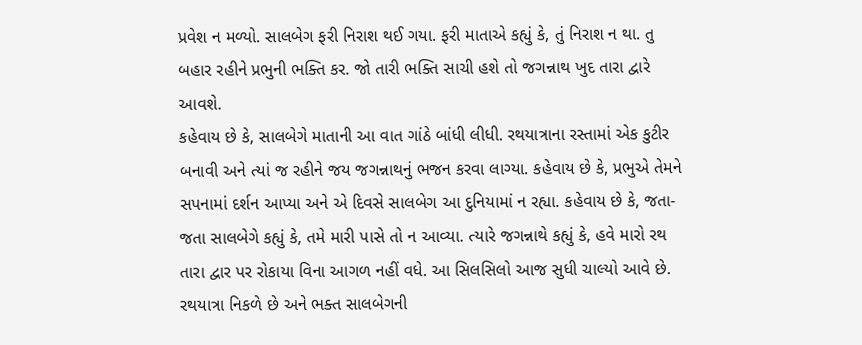પ્રવેશ ન મળ્યો. સાલબેગ ફરી નિરાશ થઈ ગયા. ફરી માતાએ કહ્યું કે, તું નિરાશ ન થા. તુ બહાર રહીને પ્રભુની ભક્તિ કર. જો તારી ભક્તિ સાચી હશે તો જગન્નાથ ખુદ તારા દ્વારે આવશે.
કહેવાય છે કે, સાલબેગે માતાની આ વાત ગાંઠે બાંધી લીધી. રથયાત્રાના રસ્તામાં એક કુટીર બનાવી અને ત્યાં જ રહીને જય જગન્નાથનું ભજન કરવા લાગ્યા. કહેવાય છે કે, પ્રભુએ તેમને સપનામાં દર્શન આપ્યા અને એ દિવસે સાલબેગ આ દુનિયામાં ન રહ્યા. કહેવાય છે કે, જતા-જતા સાલબેગે કહ્યું કે, તમે મારી પાસે તો ન આવ્યા. ત્યારે જગન્નાથે કહ્યું કે, હવે મારો રથ તારા દ્વાર પર રોકાયા વિના આગળ નહીં વધે. આ સિલસિલો આજ સુધી ચાલ્યો આવે છે. રથયાત્રા નિકળે છે અને ભક્ત સાલબેગની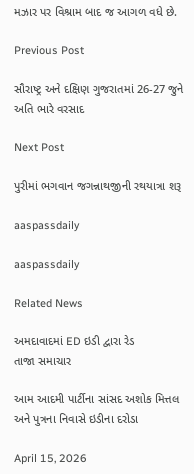મઝાર પર વિશ્રામ બાદ જ આગળ વધે છે.

Previous Post

સૌરાષ્ટ્ર અને દક્ષિણ ગુજરાતમાં 26-27 જુને અતિ ભારે વરસાદ

Next Post

પુરીમાં ભગવાન જગન્નાથજીની રથયાત્રા શરૂ

aaspassdaily

aaspassdaily

Related News

અમદાવાદમાં ED ઇડી દ્વારા રેડ
તાજા સમાચાર

આમ આદમી પાર્ટીના સાંસદ અશોક મિત્તલ અને પુત્રના નિવાસે ઇડીના દરોડા

April 15, 2026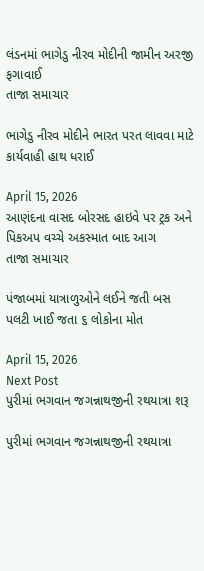લંડનમાં ભાગેડુ નીરવ મોદીની જામીન અરજી ફગાવાઈ
તાજા સમાચાર

ભાગેડુ નીરવ મોદીને ભારત પરત લાવવા માટે કાર્યવાહી હાથ ધરાઈ

April 15, 2026
આણંદના વાસદ બોરસદ હાઇવે પર ટ્રક અને પિકઅપ વચ્ચે અકસ્માત બાદ આગ
તાજા સમાચાર

પંજાબમાં યાત્રાળુઓને લઈને જતી બસ પલટી ખાઈ જતા ૬ લોકોના મોત

April 15, 2026
Next Post
પુરીમાં ભગવાન જગન્નાથજીની રથયાત્રા શરૂ

પુરીમાં ભગવાન જગન્નાથજીની રથયાત્રા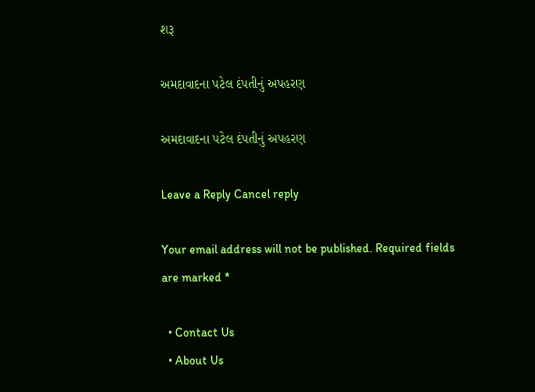શરૂ

અમદાવાદના પટેલ દંપતીનું અપહરણ

અમદાવાદના પટેલ દંપતીનું અપહરણ

Leave a Reply Cancel reply

Your email address will not be published. Required fields are marked *

  • Contact Us
  • About Us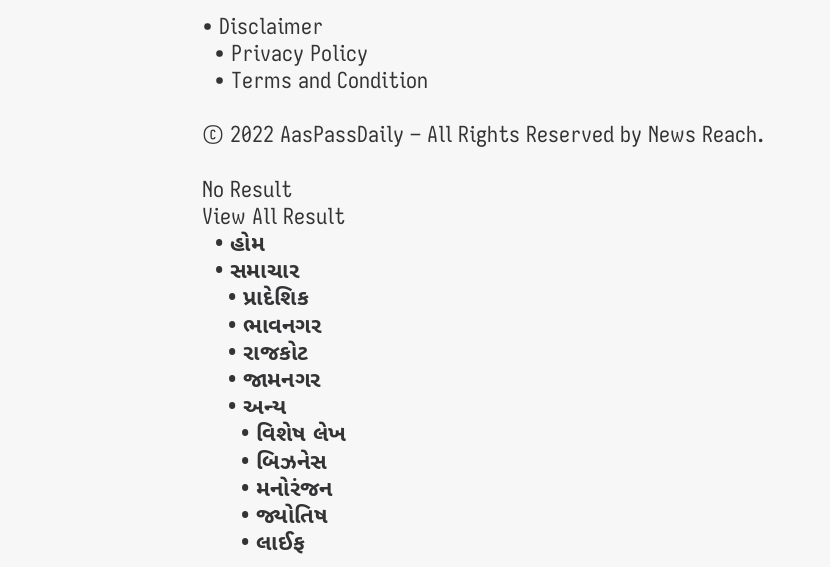• Disclaimer
  • Privacy Policy
  • Terms and Condition

© 2022 AasPassDaily – All Rights Reserved by News Reach.

No Result
View All Result
  • હોમ
  • સમાચાર
    • પ્રાદેશિક
    • ભાવનગર
    • રાજકોટ
    • જામનગર
    • અન્ય
      • વિશેષ લેખ
      • બિઝનેસ
      • મનોરંજન
      • જ્યોતિષ
      • લાઈફ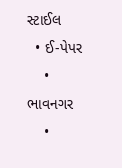સ્ટાઈલ
  • ઈ-પેપર
    • ભાવનગર
    •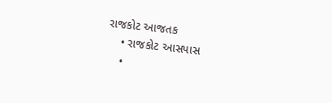રાજકોટ આજતક
    • રાજકોટ આસપાસ
    •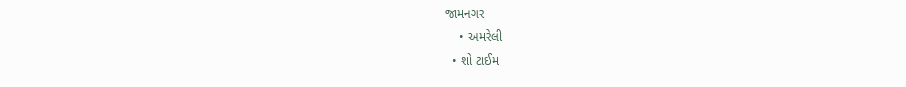જામનગર
    • અમરેલી
  • શો ટાઈમ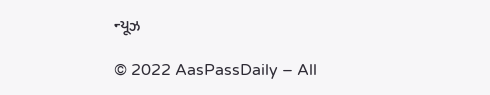ન્યૂઝ

© 2022 AasPassDaily – All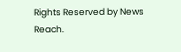Rights Reserved by News Reach.